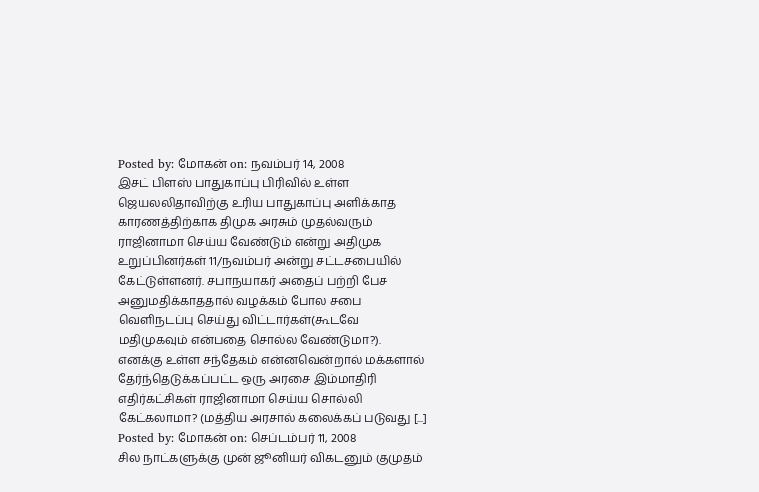Posted by: மோகன் on: நவம்பர் 14, 2008
இசட் பிளஸ் பாதுகாப்பு பிரிவில் உள்ள ஜெயலலிதாவிற்கு உரிய பாதுகாப்பு அளிக்காத காரணத்திற்காக திமுக அரசும் முதல்வரும் ராஜினாமா செய்ய வேண்டும் என்று அதிமுக உறுப்பினர்கள் 11/நவம்பர் அன்று சட்டசபையில் கேட்டுள்ளனர். சபாநயாகர் அதைப் பற்றி பேச அனுமதிக்காததால் வழக்கம் போல சபை வெளிநடப்பு செய்து விட்டார்கள்(கூடவே மதிமுகவும் என்பதை சொல்ல வேண்டுமா?).
எனக்கு உள்ள சந்தேகம் என்னவென்றால் மக்களால் தேர்ந்தெடுக்கப்பட்ட ஒரு அரசை இம்மாதிரி எதிர்கட்சிகள் ராஜினாமா செய்ய சொல்லி கேட்கலாமா? (மத்திய அரசால் கலைக்கப் படுவது [...]
Posted by: மோகன் on: செப்டம்பர் 11, 2008
சில நாட்களுக்கு முன் ஜூனியர் விகடனும் குமுதம்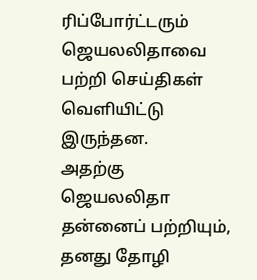ரிப்போர்ட்டரும் ஜெயலலிதாவை பற்றி செய்திகள் வெளியிட்டு இருந்தன.
அதற்கு ஜெயலலிதா தன்னைப் பற்றியும், தனது தோழி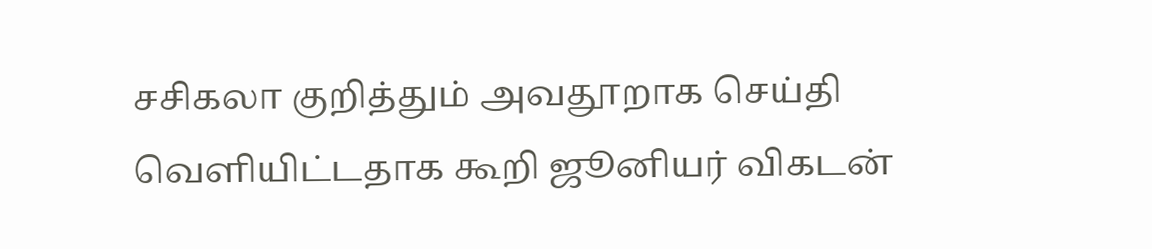சசிகலா குறித்தும் அவதூறாக செய்தி வெளியிட்டதாக கூறி ஜூனியர் விகடன்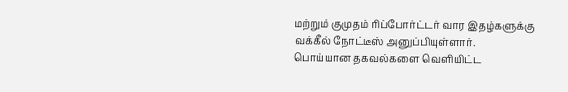மற்றும் குமுதம் ரிப்போர்ட்டர் வார இதழ்களுக்கு வக்கீல் நோட்டீஸ் அனுப்பியுள்ளார்.
பொய்யான தகவல்களை வெளியிட்ட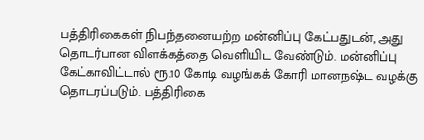பத்திரிகைகள் நிபந்தனையற்ற மன்னிப்பு கேட்பதுடன், அது தொடர்பான விளக்கத்தை வெளியிட வேண்டும். மன்னிப்பு கேட்காவிட்டால் ரூ.10 கோடி வழங்கக் கோரி மானநஷ்ட வழக்கு தொடரப்படும். பத்திரிகை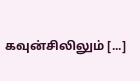கவுன்சிலிலும் [...]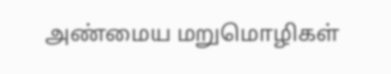அண்மைய மறுமொழிகள்